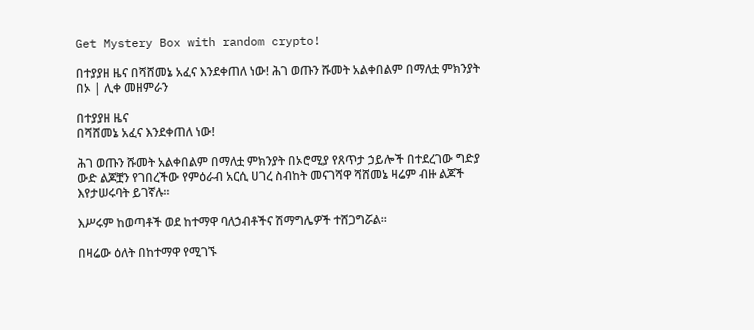Get Mystery Box with random crypto!

በተያያዘ ዜና በሻሸመኔ አፈና እንደቀጠለ ነው! ሕገ ወጡን ሹመት አልቀበልም በማለቷ ምክንያት በኦ | ሊቀ መዘምራን

በተያያዘ ዜና
በሻሸመኔ አፈና እንደቀጠለ ነው!

ሕገ ወጡን ሹመት አልቀበልም በማለቷ ምክንያት በኦሮሚያ የጸጥታ ኃይሎች በተደረገው ግድያ ውድ ልጆቿን የገበረችው የምዕራብ አርሲ ሀገረ ስብከት መናገሻዋ ሻሸመኔ ዛሬም ብዙ ልጆች እየታሠሩባት ይገኛሉ።

እሥሩም ከወጣቶች ወደ ከተማዋ ባለኃብቶችና ሽማግሌዎች ተሸጋግሯል።

በዛሬው ዕለት በከተማዋ የሚገኙ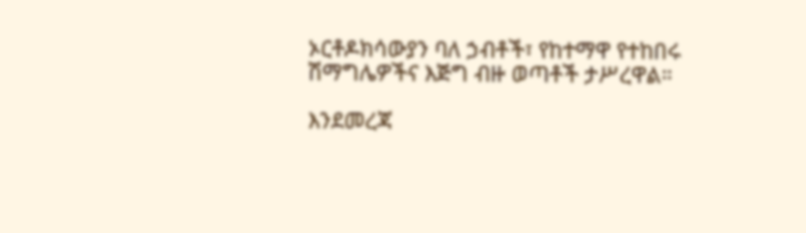ኦርቶዶክሳውያን ባለ ኃብቶች፣ የከተማዋ የተከበሩ ሽማግሌዎችና እጅግ ብዙ ወጣቶች ታሥረዋል።

እንደመረጃ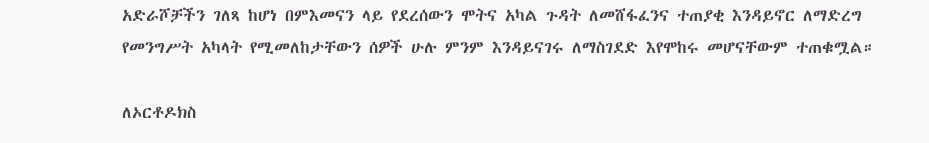አድራሾቻችን ገለጻ ከሆነ በምእመናን ላይ የደረሰውን ሞትና አካል ጉዳት ለመሸፋፈንና ተጠያቂ እንዳይኖር ለማድረግ የመንግሥት አካላት የሚመለከታቸውን ሰዎች ሁሉ ምንም እንዳይናገሩ ለማስገደድ እየሞከሩ መሆናቸውም ተጠቁሟል።

ለኦርቶዶክስ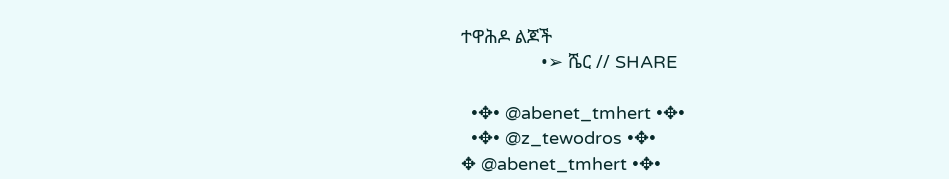ተዋሕዶ ልጆች
                •➢ ሼር // SHARE

  •✥• @abenet_tmhert •✥•
  •✥• @z_tewodros •✥•
✥ @abenet_tmhert •✥•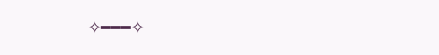✧━━━✧